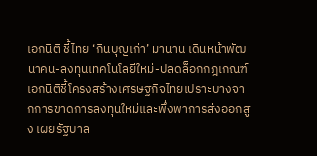เอกนิติ ชี้ไทย ‘กินบุญเก่า’ มานาน เดินหน้าพัฒนาคน-ลงทุนเทคโนโลยีใหม่-ปลดล็อกกฎเกณฑ์
เอกนิติชี้โครงสร้างเศรษฐกิจไทยเปราะบางจากการขาดการลงทุนใหม่และพึ่งพาการส่งออกสูง เผยรัฐบาล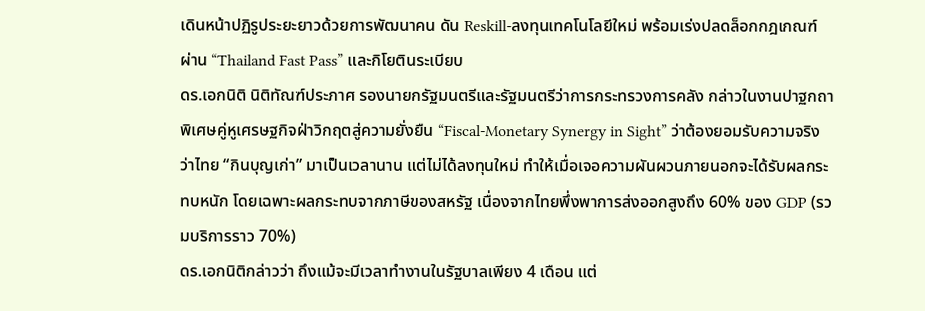เดินหน้าปฏิรูประยะยาวด้วยการพัฒนาคน ดัน Reskill-ลงทุนเทคโนโลยีใหม่ พร้อมเร่งปลดล็อกกฎเกณฑ์ผ่าน “Thailand Fast Pass” และกิโยตินระเบียบ
ดร.เอกนิติ นิติทัณฑ์ประภาศ รองนายกรัฐมนตรีและรัฐมนตรีว่าการกระทรวงการคลัง กล่าวในงานปาฐกถาพิเศษคู่หูเศรษฐกิจฝ่าวิกฤตสู่ความยั่งยืน “Fiscal-Monetary Synergy in Sight” ว่าต้องยอมรับความจริงว่าไทย “กินบุญเก่า” มาเป็นเวลานาน แต่ไม่ได้ลงทุนใหม่ ทำให้เมื่อเจอความผันผวนภายนอกจะได้รับผลกระทบหนัก โดยเฉพาะผลกระทบจากภาษีของสหรัฐ เนื่องจากไทยพึ่งพาการส่งออกสูงถึง 60% ของ GDP (รวมบริการราว 70%)
ดร.เอกนิติกล่าวว่า ถึงแม้จะมีเวลาทำงานในรัฐบาลเพียง 4 เดือน แต่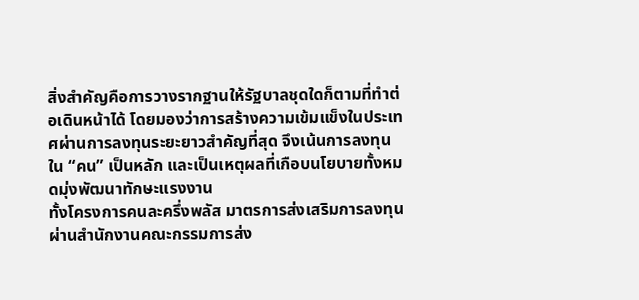สิ่งสำคัญคือการวางรากฐานให้รัฐบาลชุดใดก็ตามที่ทำต่อเดินหน้าได้ โดยมองว่าการสร้างความเข้มแข็งในประเทศผ่านการลงทุนระยะยาวสำคัญที่สุด จึงเน้นการลงทุนใน “คน” เป็นหลัก และเป็นเหตุผลที่เกือบนโยบายทั้งหมดมุ่งพัฒนาทักษะแรงงาน
ทั้งโครงการคนละครึ่งพลัส มาตรการส่งเสริมการลงทุนผ่านสำนักงานคณะกรรมการส่ง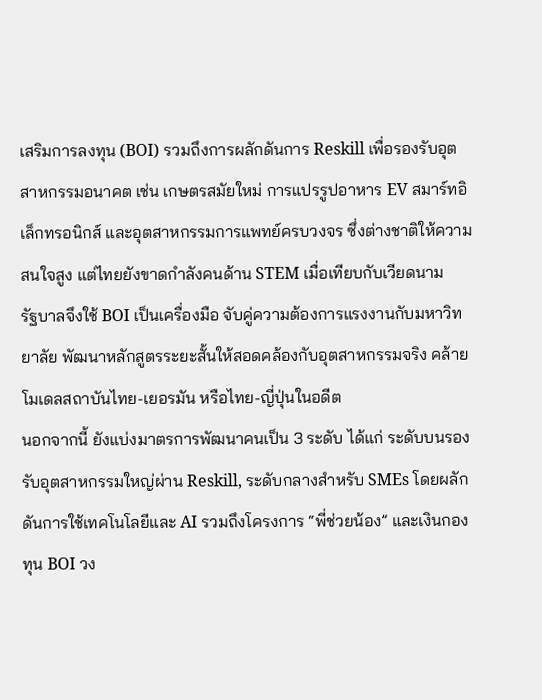เสริมการลงทุน (BOI) รวมถึงการผลักดันการ Reskill เพื่อรองรับอุตสาหกรรมอนาคต เช่น เกษตรสมัยใหม่ การแปรรูปอาหาร EV สมาร์ทอิเล็กทรอนิกส์ และอุตสาหกรรมการแพทย์ครบวงจร ซึ่งต่างชาติให้ความสนใจสูง แต่ไทยยังขาดกำลังคนด้าน STEM เมื่อเทียบกับเวียดนาม
รัฐบาลจึงใช้ BOI เป็นเครื่องมือ จับคู่ความต้องการแรงงานกับมหาวิทยาลัย พัฒนาหลักสูตรระยะสั้นให้สอดคล้องกับอุตสาหกรรมจริง คล้ายโมเดลสถาบันไทย-เยอรมัน หรือไทย-ญี่ปุ่นในอดีต
นอกจากนี้ ยังแบ่งมาตรการพัฒนาคนเป็น 3 ระดับ ได้แก่ ระดับบนรองรับอุตสาหกรรมใหญ่ผ่าน Reskill, ระดับกลางสำหรับ SMEs โดยผลักดันการใช้เทคโนโลยีและ AI รวมถึงโครงการ “พี่ช่วยน้อง” และเงินกองทุน BOI วง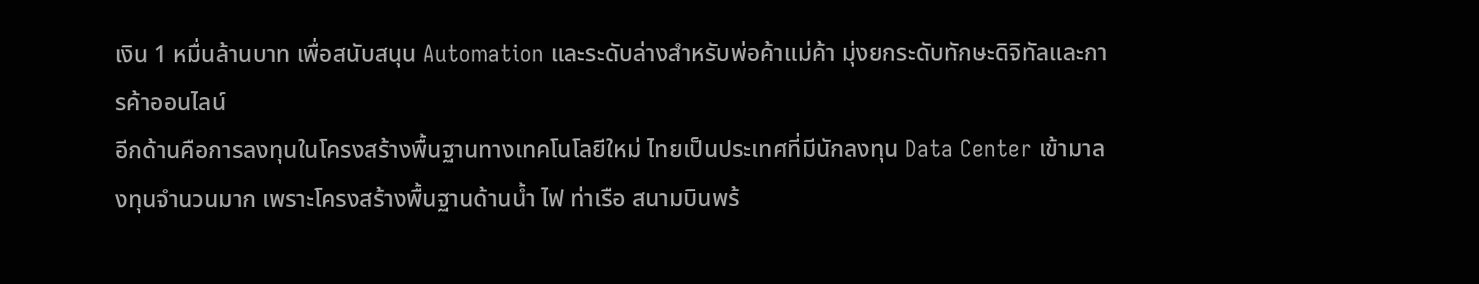เงิน 1 หมื่นล้านบาท เพื่อสนับสนุน Automation และระดับล่างสำหรับพ่อค้าแม่ค้า มุ่งยกระดับทักษะดิจิทัลและการค้าออนไลน์
อีกด้านคือการลงทุนในโครงสร้างพื้นฐานทางเทคโนโลยีใหม่ ไทยเป็นประเทศที่มีนักลงทุน Data Center เข้ามาลงทุนจำนวนมาก เพราะโครงสร้างพื้นฐานด้านน้ำ ไฟ ท่าเรือ สนามบินพร้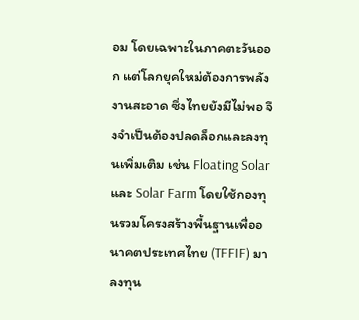อม โดยเฉพาะในภาคตะวันออก แต่โลกยุคใหม่ต้องการพลังงานสะอาด ซึ่งไทยยังมีไม่พอ จึงจำเป็นต้องปลดล็อกและลงทุนเพิ่มเติม เช่น Floating Solar และ Solar Farm โดยใช้กองทุนรวมโครงสร้างพื้นฐานเพื่ออนาคตประเทศไทย (TFFIF) มาลงทุน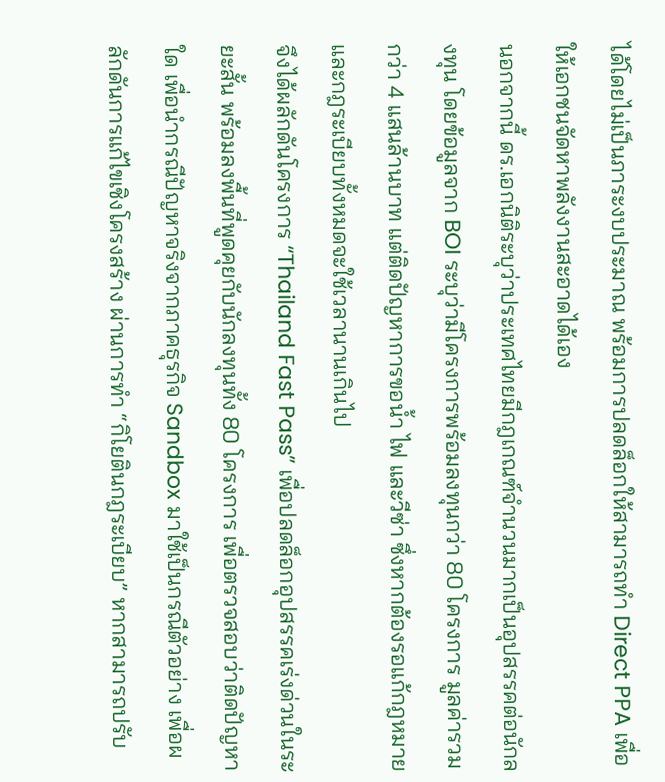ได้โดยไม่เป็นภาระงบประมาณ พร้อมการปลดล็อกให้สามารถทำ Direct PPA เพื่อให้เอกชนจัดหาพลังงานสะอาดได้เอง
นอกจากนี้ ดร.เอกนิติระบุว่าประเทศไทยมีกฎเกณฑ์จำนวนมากเป็นอุปสรรคต่อนักลงทุน โดยข้อมูลจาก BOI ระบุว่ามีโครงการพร้อมลงทุนกว่า 80 โครงการ มูลค่ารวมกว่า 4 แสนล้านบาท แต่ติดปัญหาการขอน้ำ ไฟ และวีซ่า ซึ่งหากต้องรอแก้กฎหมายและกฎระเบียบทั้งหมดจะใช้เวลานานเกินไป
จึงได้ผลักดันโครงการ “Thailand Fast Pass” เพื่อปลดล็อกอุปสรรคเร่งด่วนในระยะสั้น พร้อมลงพื้นที่พูดคุยกับนักลงทุนทั้ง 80 โครงการ เพื่อตรวจสอบว่าติดปัญหาใด เพื่อนำกรณีปัญหาจริงจากภาคธุรกิจ Sandbox มาใช้เป็นกรณีตัวอย่าง เพื่อผลักดันการแก้ไขเชิงโครงสร้าง ผ่านการทำ “กิโยตินกฎระเบียบ” หากสามารถปรับ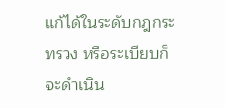แก้ได้ในระดับกฎกระทรวง หรือระเบียบก็จะดำเนิน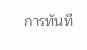การทันที